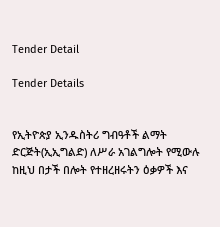Tender Detail

Tender Details


የኢትዮጵያ ኢንዱስትሪ ግብዓቶች ልማት ድርጅት(ኢኢግልድ) ለሥራ አገልግሎት የሚውሉ ከዚህ በታች በሎት የተዘረዘሩትን ዕቃዎች እና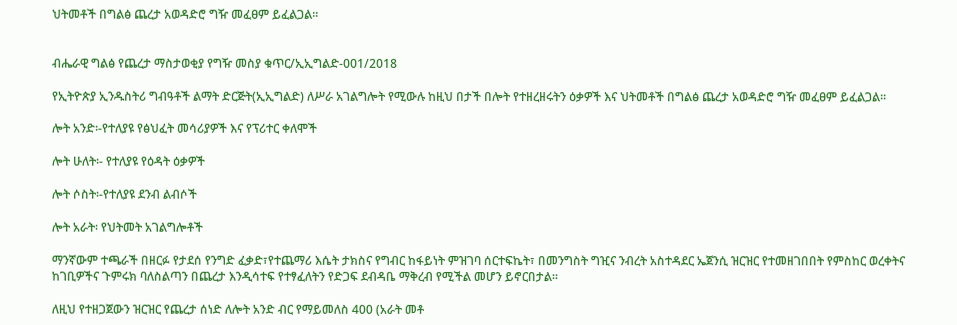ህትመቶች በግልፅ ጨረታ አወዳድሮ ግዥ መፈፀም ይፈልጋል፡፡


ብሔራዊ ግልፅ የጨረታ ማስታወቂያ የግዥ መስያ ቁጥር/ኢኢግልድ-001/2018

የኢትዮጵያ ኢንዱስትሪ ግብዓቶች ልማት ድርጅት(ኢኢግልድ) ለሥራ አገልግሎት የሚውሉ ከዚህ በታች በሎት የተዘረዘሩትን ዕቃዎች እና ህትመቶች በግልፅ ጨረታ አወዳድሮ ግዥ መፈፀም ይፈልጋል፡፡

ሎት አንድ፡-የተለያዩ የፅህፈት መሳሪያዎች እና የፕሪተር ቀለሞች

ሎት ሁለት፡- የተለያዩ የዕዳት ዕቃዎች

ሎት ሶስት፡-የተለያዩ ደንብ ልብሶች

ሎት አራት፡ የህትመት አገልግሎቶች

ማንኛውም ተጫራች በዘርፉ የታደሰ የንግድ ፈቃድ፣የተጨማሪ እሴት ታክስና የግብር ከፋይነት ምዝገባ ሰርተፍኬት፣ በመንግስት ግዢና ንብረት አስተዳደር ኤጀንሲ ዝርዝር የተመዘገበበት የምስከር ወረቀትና ከገቢዎችና ጉምሩክ ባለስልጣን በጨረታ እንዲሳተፍ የተፃፈለትን የድጋፍ ደብዳቤ ማቅረብ የሚችል መሆን ይኖርበታል።

ለዚህ የተዘጋጀውን ዝርዝር የጨረታ ሰነድ ለሎት አንድ ብር የማይመለስ 400 (አራት መቶ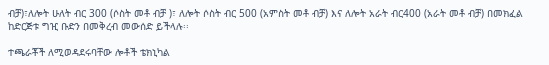ብቻ)፣ለሎት ሁለት ብር 300 (ሶስት መቶ ብቻ )፣ ለሎት ሶስት ብር 500 (አምስት መቶ ብቻ) እና ለሎት አራት ብር400 (አራት መቶ ብቻ) በመክፈል ከድርጅቱ ግዢ ቡድን በመቅረብ መውሰድ ይችላሉ፡፡

ተጫራቾች ለሚወዳደሩባቸው ሎቶች ቴክኒካል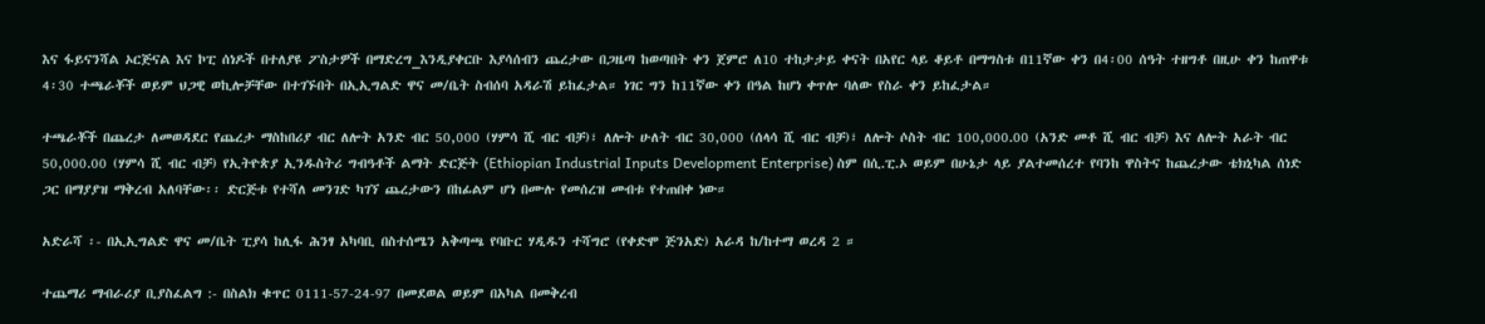እና ፋይናንሻል ኦርጅናል እና ኮፒ ሰነዶች በተለያዩ ፖስታዎች በማድረግ_እንዲያቀርቡ እያሳሰብን ጨረታው በጋዜጣ ከወጣበት ቀን ጀምሮ ለ10 ተከታታይ ቀናት በአየር ላይ ቆይቶ በማግስቱ በ11ኛው ቀን በ4፡00 ሰዓት ተዘግቶ በዚሁ ቀን ከጠዋቱ 4፡30 ተጫራቾች ወይም ህጋዊ ወኪሎቻቸው በተገኙበት በኢኢግልድ ዋና መ/ቤት ስብሰባ አዳራሽ ይከፈታል። ነገር ግን ከ11ኛው ቀን በዓል ከሆነ ቀጥሎ ባለው የስራ ቀን ይከፈታል።

ተጫራቾች በጨረታ ለመወዳደር የጨረታ ማስከበሪያ ብር ለሎት አንድ ብር 50,000 (ሃምሳ ሺ ብር ብቻ)፣ ለሎት ሁለት ብር 30,000 (ሰላሳ ሺ ብር ብቻ)፣ ለሎት ሶስት ብር 100,000.00 (አንድ መቶ ሺ ብር ብቻ) እና ለሎት አራት ብር 50,000.00 (ሃምሳ ሺ ብር ብቻ) የኢትዮጵያ ኢንዱስትሪ ግብዓቶች ልማት ድርጅት (Ethiopian Industrial Inputs Development Enterprise) ስም በሲ.ፒ.ኦ ወይም በሁኔታ ላይ ያልተመሰረተ የባንከ ዋስትና ከጨረታው ቴክኒካል ሰነድ ጋር በማያያዝ ማቅረብ አለባቸው፡፡ ድርጅቱ የተሻለ መንገድ ካገኘ ጨረታውን በከፊልም ሆነ በሙሉ የመሰረዝ መብቱ የተጠበቀ ነው።

አድራሻ ፡- በኢኢግልድ ዋና መ/ቤት ፒያሳ ከሊፋ ሕንፃ አካባቢ በስተሰሜን አቅጣጫ የባቡር ሃዲዱን ተሻግሮ (የቀድሞ ጅንአድ) አራዳ ከ/ከተማ ወረዳ 2 ።

ተጨማሪ ማብራሪያ ቢያስፈልግ :- በስልክ ቁጥር 0111-57-24-97 በመደወል ወይም በአካል በመቅረብ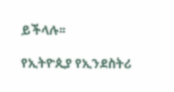ይችላሉ፡፡

የኢትዮጲያ የኢንደስትሪ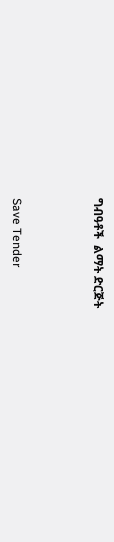ግብዓቶች  ልማት ድርጅት



Save Tender